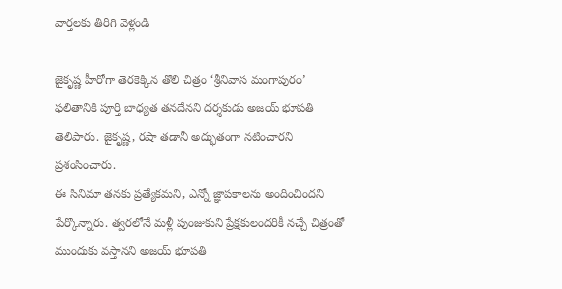వార్తలకు తిరిగి వెళ్లండి

జైకృష్ణ హీరోగా తెరకెక్కిన తొలి చిత్రం ‘శ్రీనివాస మంగాపురం’ ఫలితానికి పూర్తి బాధ్యత తనదేనని దర్శకుడు అజయ్ భూపతి తెలిపారు. జైకృష్ణ, రషా తడానీ అద్భుతంగా నటించారని ప్రశంసించారు.
ఈ సినిమా తనకు ప్రత్యేకమని, ఎన్నో జ్ఞాపకాలను అందించిందని పేర్కొన్నారు. త్వరలోనే మళ్లీ పుంజుకుని ప్రేక్షకులందరికీ నచ్చే చిత్రంతో ముందుకు వస్తానని అజయ్ భూపతి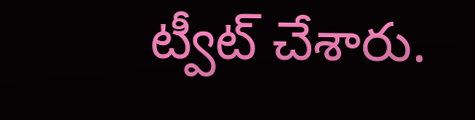ట్వీట్ చేశారు.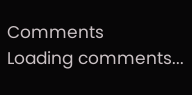Comments
Loading comments...